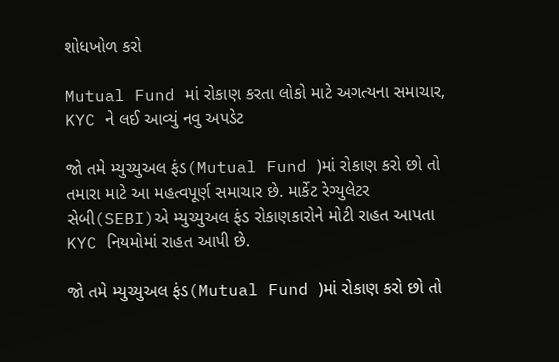શોધખોળ કરો

Mutual Fund માં રોકાણ કરતા લોકો માટે અગત્યના સમાચાર, KYC ને લઈ આવ્યું નવુ અપડેટ

જો તમે મ્યુચ્યુઅલ ફંડ(Mutual Fund )માં રોકાણ કરો છો તો તમારા માટે આ મહત્વપૂર્ણ સમાચાર છે. માર્કેટ રેગ્યુલેટર સેબી(SEBI)એ મ્યુચ્યુઅલ ફંડ રોકાણકારોને મોટી રાહત આપતા KYC નિયમોમાં રાહત આપી છે.

જો તમે મ્યુચ્યુઅલ ફંડ(Mutual Fund )માં રોકાણ કરો છો તો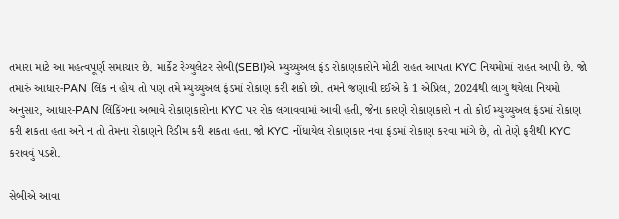તમારા માટે આ મહત્વપૂર્ણ સમાચાર છે. માર્કેટ રેગ્યુલેટર સેબી(SEBI)એ મ્યુચ્યુઅલ ફંડ રોકાણકારોને મોટી રાહત આપતા KYC નિયમોમાં રાહત આપી છે. જો તમારું આધાર-PAN લિંક ન હોય તો પણ તમે મ્યુચ્યુઅલ ફંડમાં રોકાણ કરી શકો છો. તમને જણાવી દઈએ કે 1 એપ્રિલ, 2024થી લાગુ થયેલા નિયમો અનુસાર, આધાર-PAN લિંકિંગના અભાવે રોકાણકારોના KYC પર રોક લગાવવામાં આવી હતી, જેના કારણે રોકાણકારો ન તો કોઈ મ્યુચ્યુઅલ ફંડમાં રોકાણ કરી શકતા હતા અને ન તો તેમના રોકાણને રિડીમ કરી શકતા હતા. જો KYC નોંધાયેલ રોકાણકાર નવા ફંડમાં રોકાણ કરવા માંગે છે, તો તેણે ફરીથી KYC કરાવવું પડશે.

સેબીએ આવા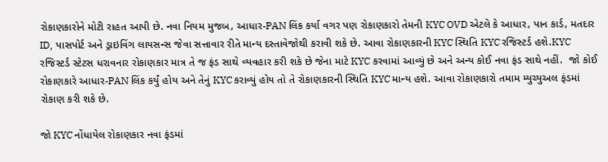રોકાણકારોને મોટી રાહત આપી છે. નવા નિયમ મુજબ, આધાર-PAN લિંક કર્યા વગર પણ રોકાણકારો તેમની KYC OVD એટલે કે આધાર, પાન કાર્ડ, મતદાર ID, પાસપોર્ટ અને ડ્રાઇવિંગ લાયસન્સ જેવા સત્તાવાર રીતે માન્ય દસ્તાવેજોથી કરાવી શકે છે. આવા રોકાણકારની KYC સ્થિતિ KYC રજિસ્ટર્ડ હશે.KYC રજિસ્ટર્ડ સ્ટેટસ ધરાવનાર રોકાણકાર માત્ર તે જ ફંડ સાથે વ્યવહાર કરી શકે છે જેના માટે KYC કરવામાં આવ્યું છે અને અન્ય કોઈ નવા ફંડ સાથે નહીં.  જો કોઈ રોકાણકારે આધાર-PAN લિંક કર્યું હોય અને તેનું KYC કરાવ્યું હોય તો તે રોકાણકારની સ્થિતિ KYC માન્ય હશે. આવા રોકાણકારો તમામ મ્યુચ્યુઅલ ફંડમાં રોકાણ કરી શકે છે.

જો KYC નોંધાયેલ રોકાણકાર નવા ફંડમાં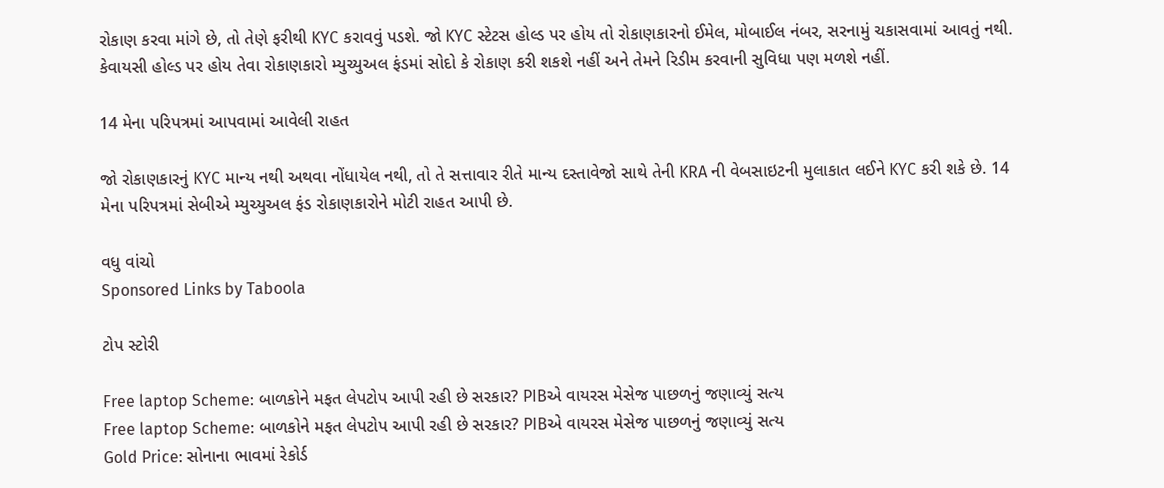રોકાણ કરવા માંગે છે, તો તેણે ફરીથી KYC કરાવવું પડશે. જો KYC સ્ટેટસ હોલ્ડ પર હોય તો રોકાણકારનો ઈમેલ, મોબાઈલ નંબર, સરનામું ચકાસવામાં આવતું નથી. કેવાયસી હોલ્ડ પર હોય તેવા રોકાણકારો મ્યુચ્યુઅલ ફંડમાં સોદો કે રોકાણ કરી શકશે નહીં અને તેમને રિડીમ કરવાની સુવિધા પણ મળશે નહીં.

14 મેના પરિપત્રમાં આપવામાં આવેલી રાહત

જો રોકાણકારનું KYC માન્ય નથી અથવા નોંધાયેલ નથી, તો તે સત્તાવાર રીતે માન્ય દસ્તાવેજો સાથે તેની KRA ની વેબસાઇટની મુલાકાત લઈને KYC કરી શકે છે. 14 મેના પરિપત્રમાં સેબીએ મ્યુચ્યુઅલ ફંડ રોકાણકારોને મોટી રાહત આપી છે.

વધુ વાંચો
Sponsored Links by Taboola

ટોપ સ્ટોરી

Free laptop Scheme: બાળકોને મફત લેપટોપ આપી રહી છે સરકાર? PIBએ વાયરસ મેસેજ પાછળનું જણાવ્યું સત્ય
Free laptop Scheme: બાળકોને મફત લેપટોપ આપી રહી છે સરકાર? PIBએ વાયરસ મેસેજ પાછળનું જણાવ્યું સત્ય
Gold Price: સોનાના ભાવમાં રેકોર્ડ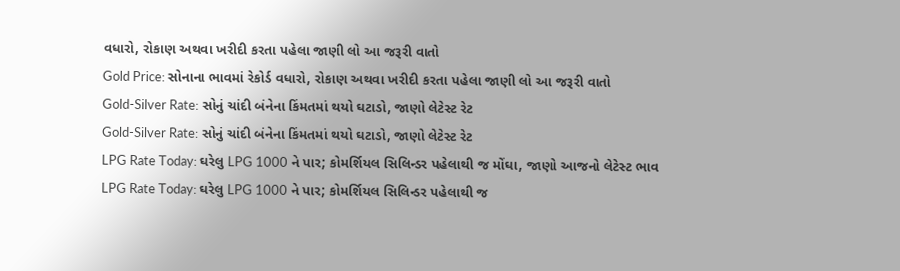વધારો, રોકાણ અથવા ખરીદી કરતા પહેલા જાણી લો આ જરૂરી વાતો
Gold Price: સોનાના ભાવમાં રેકોર્ડ વધારો, રોકાણ અથવા ખરીદી કરતા પહેલા જાણી લો આ જરૂરી વાતો
Gold-Silver Rate: સોનું ચાંદી બંનેના કિંમતમાં થયો ઘટાડો, જાણો લેટેસ્ટ રેટ
Gold-Silver Rate: સોનું ચાંદી બંનેના કિંમતમાં થયો ઘટાડો, જાણો લેટેસ્ટ રેટ
LPG Rate Today: ઘરેલુ LPG 1000 ને પાર; કોમર્શિયલ સિલિન્ડર પહેલાથી જ મોંઘા, જાણો આજનો લેટેસ્ટ ભાવ
LPG Rate Today: ઘરેલુ LPG 1000 ને પાર; કોમર્શિયલ સિલિન્ડર પહેલાથી જ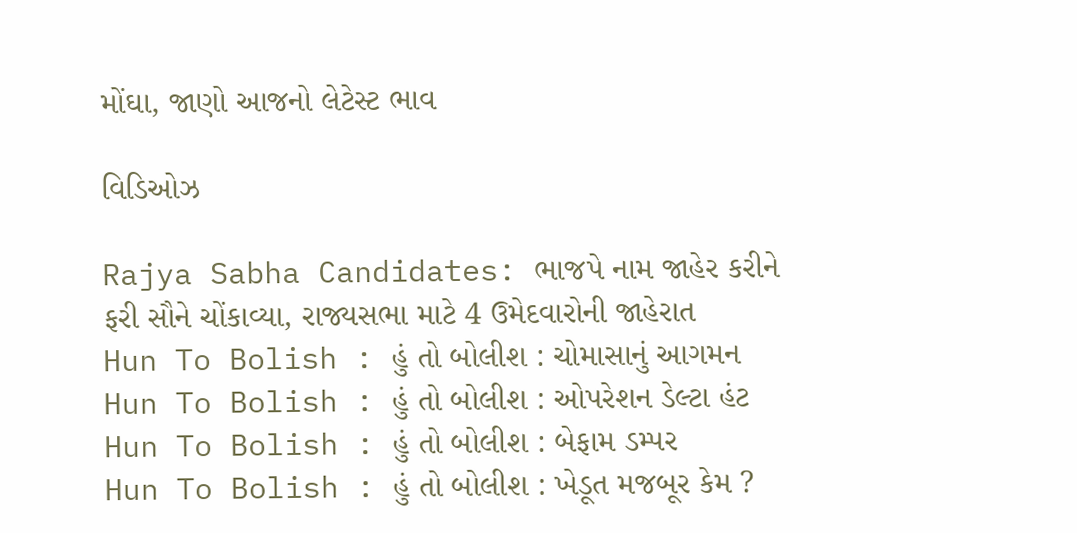મોંઘા, જાણો આજનો લેટેસ્ટ ભાવ

વિડિઓઝ

Rajya Sabha Candidates: ભાજપે નામ જાહેર કરીને ફરી સૌને ચોંકાવ્યા, રાજ્યસભા માટે 4 ઉમેદવારોની જાહેરાત
Hun To Bolish : હું તો બોલીશ : ચોમાસાનું આગમન
Hun To Bolish : હું તો બોલીશ : ઓપરેશન ડેલ્ટા હંટ
Hun To Bolish : હું તો બોલીશ : બેફામ ડમ્પર
Hun To Bolish : હું તો બોલીશ : ખેડૂત મજબૂર કેમ ?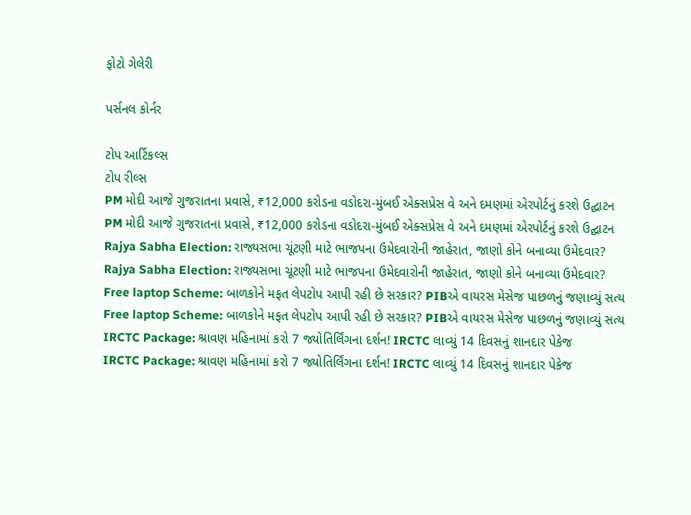ફોટો ગેલેરી

પર્સનલ કોર્નર

ટોપ આર્ટિકલ્સ
ટોપ રીલ્સ
PM મોદી આજે ગુજરાતના પ્રવાસે, ₹12,000 કરોડના વડોદરા-મુંબઈ એક્સપ્રેસ વે અને દમણમાં એરપોર્ટનું કરશે ઉદ્ઘાટન
PM મોદી આજે ગુજરાતના પ્રવાસે, ₹12,000 કરોડના વડોદરા-મુંબઈ એક્સપ્રેસ વે અને દમણમાં એરપોર્ટનું કરશે ઉદ્ઘાટન
Rajya Sabha Election: રાજ્યસભા ચૂંટણી માટે ભાજપના ઉમેદવારોની જાહેરાત, જાણો કોને બનાવ્યા ઉમેદવાર?
Rajya Sabha Election: રાજ્યસભા ચૂંટણી માટે ભાજપના ઉમેદવારોની જાહેરાત, જાણો કોને બનાવ્યા ઉમેદવાર?
Free laptop Scheme: બાળકોને મફત લેપટોપ આપી રહી છે સરકાર? PIBએ વાયરસ મેસેજ પાછળનું જણાવ્યું સત્ય
Free laptop Scheme: બાળકોને મફત લેપટોપ આપી રહી છે સરકાર? PIBએ વાયરસ મેસેજ પાછળનું જણાવ્યું સત્ય
IRCTC Package: શ્રાવણ મહિનામાં કરો 7 જ્યોતિર્લિંગના દર્શન! IRCTC લાવ્યું 14 દિવસનું શાનદાર પેકેજ
IRCTC Package: શ્રાવણ મહિનામાં કરો 7 જ્યોતિર્લિંગના દર્શન! IRCTC લાવ્યું 14 દિવસનું શાનદાર પેકેજ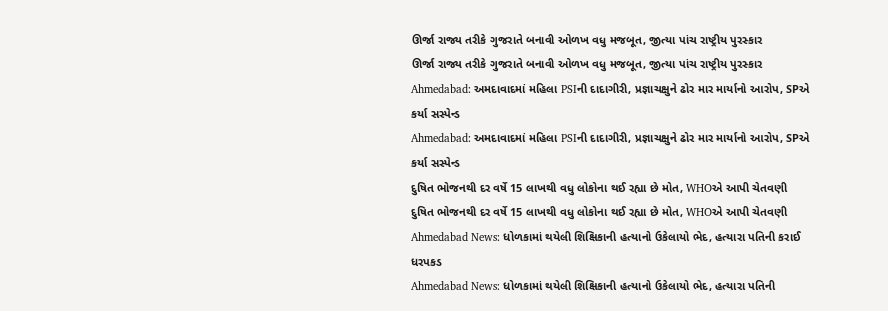ઊર્જા રાજ્ય તરીકે ગુજરાતે બનાવી ઓળખ વધુ મજબૂત, જીત્યા પાંચ રાષ્ટ્રીય પુરસ્કાર
ઊર્જા રાજ્ય તરીકે ગુજરાતે બનાવી ઓળખ વધુ મજબૂત, જીત્યા પાંચ રાષ્ટ્રીય પુરસ્કાર
Ahmedabad: અમદાવાદમાં મહિલા PSIની દાદાગીરી, પ્રજ્ઞાચક્ષુને ઢોર માર માર્યાનો આરોપ, SPએ કર્યા સસ્પેન્ડ
Ahmedabad: અમદાવાદમાં મહિલા PSIની દાદાગીરી, પ્રજ્ઞાચક્ષુને ઢોર માર માર્યાનો આરોપ, SPએ કર્યા સસ્પેન્ડ
દુષિત ભોજનથી દર વર્ષે 15 લાખથી વધુ લોકોના થઈ રહ્યા છે મોત, WHOએ આપી ચેતવણી
દુષિત ભોજનથી દર વર્ષે 15 લાખથી વધુ લોકોના થઈ રહ્યા છે મોત, WHOએ આપી ચેતવણી
Ahmedabad News: ધોળકામાં થયેલી શિક્ષિકાની હત્યાનો ઉકેલાયો ભેદ, હત્યારા પતિની કરાઈ ધરપકડ
Ahmedabad News: ધોળકામાં થયેલી શિક્ષિકાની હત્યાનો ઉકેલાયો ભેદ, હત્યારા પતિની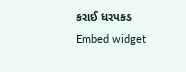કરાઈ ધરપકડ
Embed widget